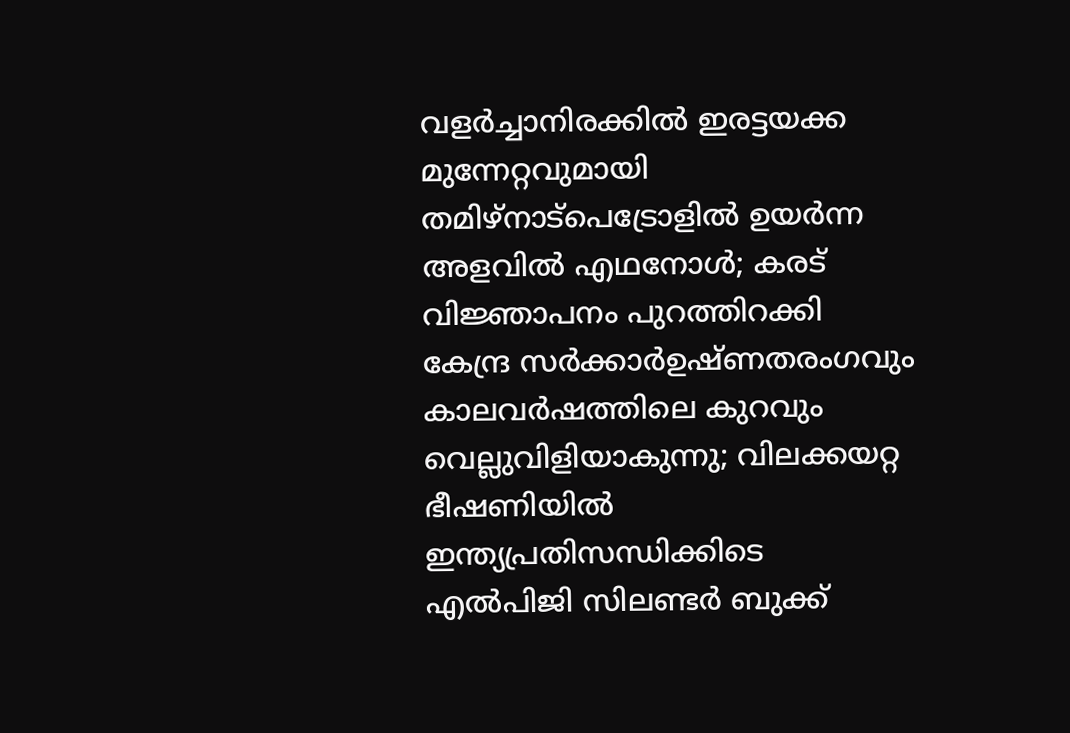വളർച്ചാനിരക്കിൽ ഇരട്ടയക്ക മുന്നേറ്റവുമായി തമിഴ്നാട്പെട്രോളിൽ ഉയർന്ന അളവിൽ എഥനോൾ; കരട് വിജ്ഞാപനം പുറത്തിറക്കി കേന്ദ്ര സർക്കാർഉഷ്ണതരംഗവും കാലവർഷത്തിലെ കുറവും വെല്ലുവിളിയാകുന്നു; വിലക്കയറ്റ ഭീഷണിയില്‍ ഇന്ത്യപ്രതിസന്ധിക്കിടെ എൽപിജി സിലണ്ടർ ബുക്ക്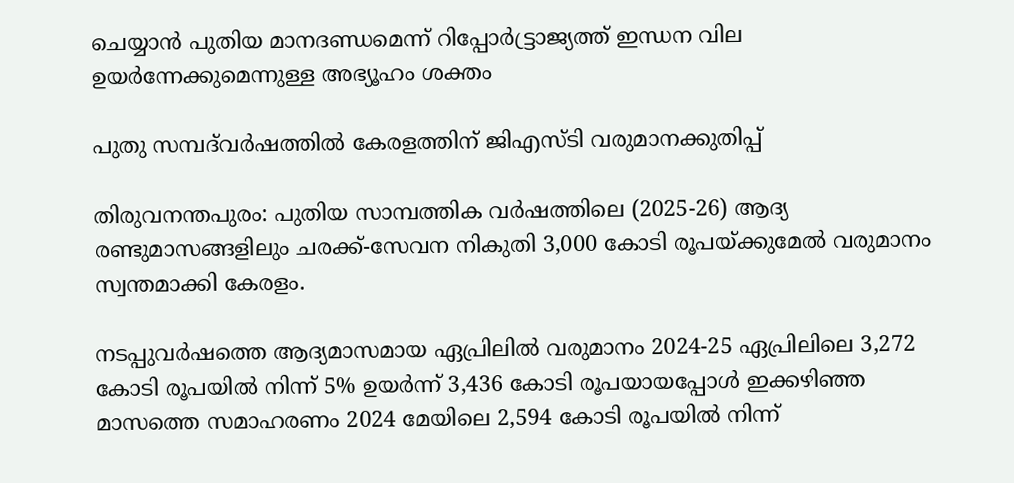ചെയ്യാൻ പുതിയ മാനദണ്ഡമെന്ന് റിപ്പോര്‍ട്ട്രാജ്യത്ത് ഇന്ധന വില ഉയർന്നേക്കുമെന്നുള്ള അഭ്യൂഹം ശക്തം

പുതു സമ്പദ്‍വർഷത്തിൽ കേരളത്തിന് ജിഎസ്ടി വരുമാനക്കുതിപ്പ്

തിരുവനന്തപുരം: പുതിയ സാമ്പത്തിക വർഷത്തിലെ (2025-26) ആദ്യ രണ്ടുമാസങ്ങളിലും ചരക്ക്-സേവന നികുതി 3,000 കോടി രൂപയ്ക്കുമേൽ വരുമാനം സ്വന്തമാക്കി കേരളം.

നടപ്പുവർഷത്തെ ആദ്യമാസമായ ഏപ്രിലിൽ വരുമാനം 2024-25 ഏപ്രിലിലെ 3,272 കോടി രൂപയിൽ നിന്ന് 5% ഉയർന്ന് 3,436 കോടി രൂപയായപ്പോൾ ഇക്കഴിഞ്ഞ മാസത്തെ സമാഹരണം 2024 മേയിലെ 2,594 കോടി രൂപയിൽ നിന്ന്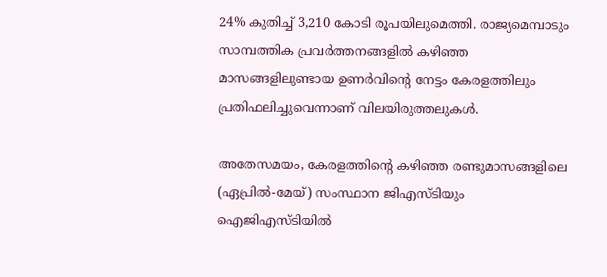24% കുതിച്ച് 3,210 കോടി രൂപയിലുമെത്തി. രാജ്യമെമ്പാടും സാമ്പത്തിക പ്രവർത്തനങ്ങളിൽ കഴിഞ്ഞ മാസങ്ങളിലുണ്ടായ ഉണർവിന്റെ നേട്ടം കേരളത്തിലും പ്രതിഫലിച്ചുവെന്നാണ് വിലയിരുത്തലുകൾ.

അതേസമയം, കേരളത്തിന്റെ കഴിഞ്ഞ രണ്ടുമാസങ്ങളിലെ (ഏപ്രിൽ-മേയ്) സംസ്ഥാന ജിഎസ്ടിയും ഐജിഎസ്ടിയിൽ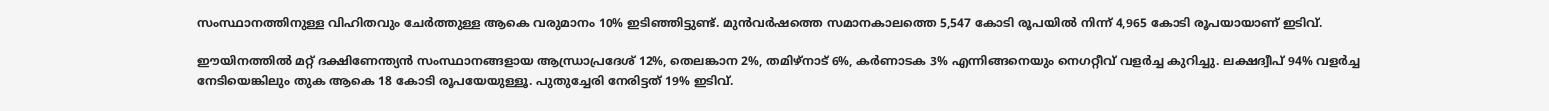സംസ്ഥാനത്തിനുള്ള വിഹിതവും ചേർത്തുള്ള ആകെ വരുമാനം 10% ഇടി‍ഞ്ഞിട്ടുണ്ട്. മുൻവർഷത്തെ സമാനകാലത്തെ 5,547 കോടി രൂപയിൽ നിന്ന് 4,965 കോടി രൂപയായാണ് ഇടിവ്.

ഈയിനത്തിൽ മറ്റ് ദക്ഷിണേന്ത്യൻ സംസ്ഥാനങ്ങളായ ആന്ധ്രാപ്രദേശ് 12%, തെലങ്കാന 2%, തമിഴ്നാട് 6%, കർണാടക 3% എന്നിങ്ങനെയും നെഗറ്റീവ് വളർച്ച കുറിച്ചു. ലക്ഷദ്വീപ് 94% വളർച്ച നേടിയെങ്കിലും തുക ആകെ 18 കോടി രൂപയേയുള്ളൂ. പുതുച്ചേരി നേരിട്ടത് 19% ഇടിവ്.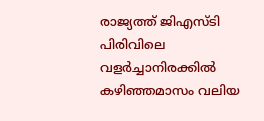രാജ്യത്ത് ജിഎസ്ടി പിരിവിലെ വളർച്ചാനിരക്കിൽ കഴിഞ്ഞമാസം വലിയ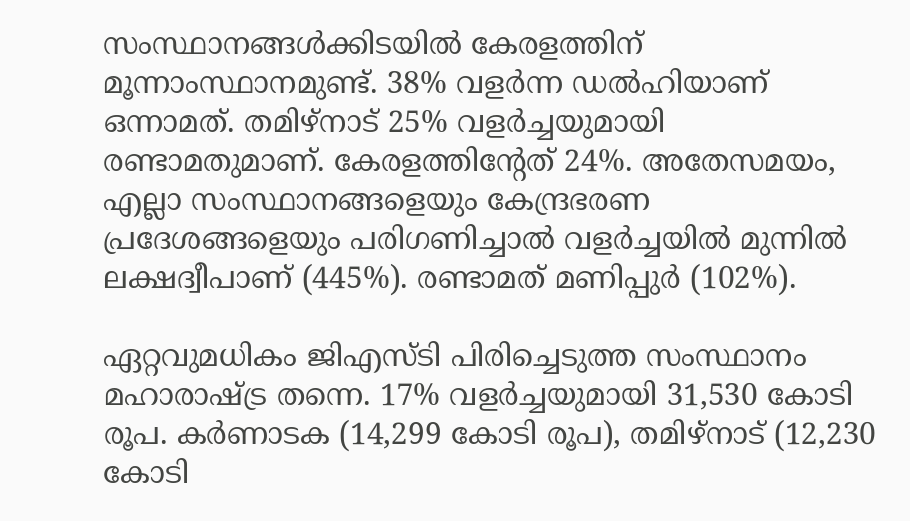സംസ്ഥാനങ്ങൾക്കിടയിൽ കേരളത്തിന് മൂന്നാംസ്ഥാനമുണ്ട്. 38% വളർന്ന ഡൽഹിയാണ് ഒന്നാമത്. തമിഴ്നാട് 25% വളർച്ചയുമായി രണ്ടാമതുമാണ്. കേരളത്തിന്റേത് 24%. അതേസമയം, എല്ലാ സംസ്ഥാനങ്ങളെയും കേന്ദ്രഭരണ പ്രദേശങ്ങളെയും പരിഗണിച്ചാൽ വളർച്ചയിൽ മുന്നിൽ ലക്ഷദ്വീപാണ് (445%). രണ്ടാമത് മണിപ്പുർ (102%).

ഏറ്റവുമധികം ജിഎസ്ടി പിരിച്ചെടുത്ത സംസ്ഥാനം മഹാരാഷ്ട്ര തന്നെ. 17% വളർച്ചയുമായി 31,530 കോടി രൂപ. കർണാടക (14,299 കോടി രൂപ), തമിഴ്നാട് (12,230 കോടി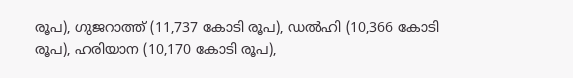രൂപ), ഗുജറാത്ത് (11,737 കോടി രൂപ), ഡൽഹി (10,366 കോടി രൂപ), ഹരിയാന (10,170 കോടി രൂപ),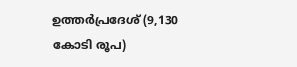ഉത്തർപ്രദേശ് (9,130 കോടി രൂപ)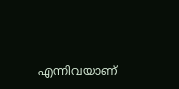എന്നിവയാണ്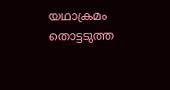യഥാക്രമം തൊട്ടടുത്ത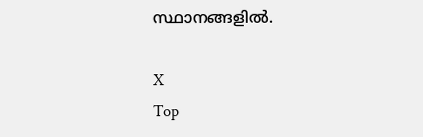സ്ഥാനങ്ങളിൽ.

X
Top